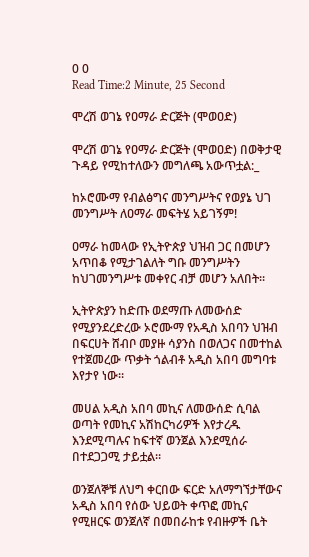0 0
Read Time:2 Minute, 25 Second

ሞረሽ ወገኔ የዐማራ ድርጅት (ሞወዐድ)

ሞረሽ ወገኔ የዐማራ ድርጅት (ሞወዐድ) በወቅታዊ ጉዳይ የሚከተለውን መግለጫ አውጥቷል:_

ከኦሮሙማ የብልፅግና መንግሥትና የወያኔ ህገ መንግሥት ለዐማራ መፍትሄ አይገኝም!

ዐማራ ከመላው የኢትዮጵያ ህዝብ ጋር በመሆን አጥበቆ የሚታገልለት ግቡ መንግሥትን ከህገመንግሥቱ መቀየር ብቻ መሆን አለበት።

ኢትዮጵያን ከድጡ ወደማጡ ለመውሰድ የሚያንደረድረው ኦሮሙማ የአዲስ አበባን ህዝብ በፍርሀት ሸብቦ መያዙ ሳያንስ በወለጋና በመተከል የተጀመረው ጥቃት ጎልብቶ አዲስ አበባ መግባቱ እየታየ ነው።

መሀል አዲስ አበባ መኪና ለመውሰድ ሲባል ወጣት የመኪና አሽከርካሪዎች እየታረዱ እንደሚጣሉና ከፍተኛ ወንጀል እንደሚሰራ በተደጋጋሚ ታይቷል።

ወንጀለኞቹ ለህግ ቀርበው ፍርድ አለማግኘታቸውና አዲስ አበባ የሰው ህይወት ቀጥፎ መኪና የሚዘርፍ ወንጀለኛ በመበራከቱ የብዙዎች ቤት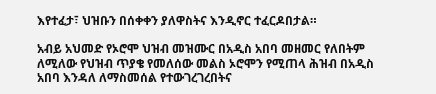እየተፈታ፣ ህዝቡን በሰቀቀን ያለዋስትና እንዲኖር ተፈርዶበታል።

አብይ አህመድ የኦሮሞ ህዝብ መዝሙር በአዲስ አበባ መዘመር የለበትም ለሚለው የህዝብ ጥያቄ የመለሰው መልስ ኦሮሞን የሚጠላ ሕዝብ በአዲስ አበባ እንዳለ ለማስመሰል የተውገረገረበትና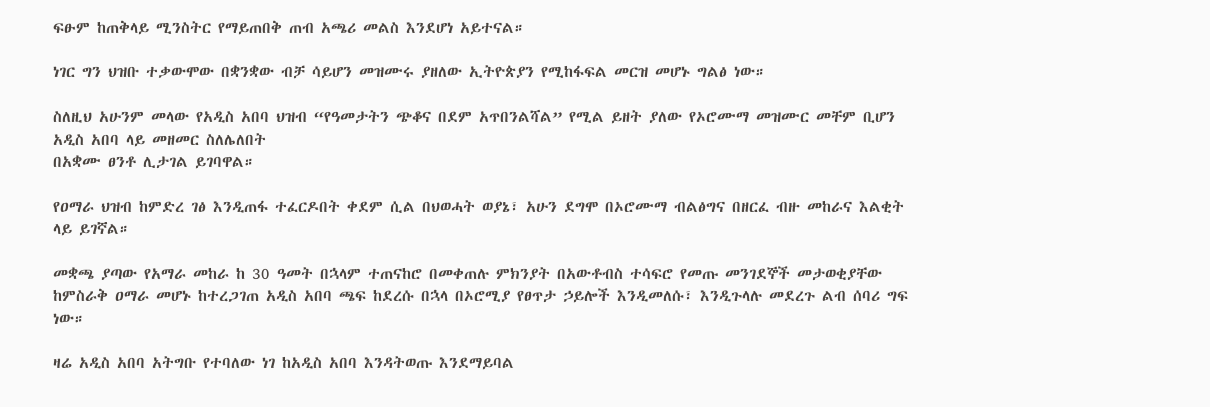ፍፁም ከጠቅላይ ሚንስትር የማይጠበቅ ጠብ አጫሪ መልስ እንደሆነ አይተናል።

ነገር ግን ህዝቡ ተቃውሞው በቋንቋው ብቻ ሳይሆን መዝሙሩ ያዘለው ኢትዮጵያን የሚከፋፍል መርዝ መሆኑ ግልፅ ነው።

ስለዚህ አሁንም መላው የአዲስ አበባ ህዝብ “የዓመታትን ጭቆና በደም አጥበንልሻል” የሚል ይዘት ያለው የኦሮሙማ መዝሙር መቸም ቢሆን አዲስ አበባ ላይ መዘመር ስለሌለበት
በአቋሙ ፀንቶ ሊታገል ይገባዋል።

የዐማራ ህዝብ ከምድረ ገፅ እንዲጠፋ ተፈርዶበት ቀደም ሲል በህወሓት ወያኔ፣ አሁን ደግሞ በኦሮሙማ ብልፅግና በዘርፈ ብዙ መከራና እልቂት ላይ ይገኛል።

መቋጫ ያጣው የአማራ መከራ ከ 30 ዓመት በኋላም ተጠናከሮ በመቀጠሉ ምክንያት በአውቶብስ ተሳፍሮ የመጡ መንገደኞች መታወቂያቸው ከምስራቅ ዐማራ መሆኑ ከተረጋገጠ አዲስ አበባ ጫፍ ከደረሱ በኋላ በኦሮሚያ የፀጥታ ኃይሎች እንዲመለሱ፣ እንዲጉላሉ መደረጉ ልብ ሰባሪ ግፍ ነው።

ዛሬ አዲስ አበባ አትግቡ የተባለው ነገ ከአዲስ አበባ እንዳትወጡ እንደማይባል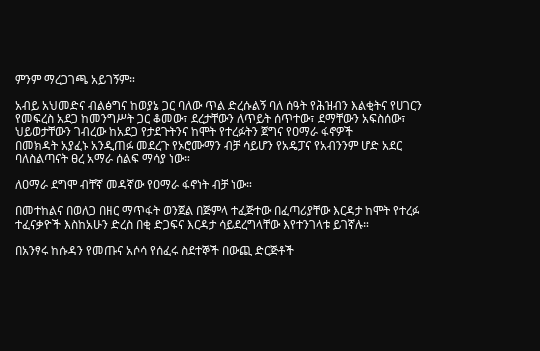ምንም ማረጋገጫ አይገኝም።

አብይ አህመድና ብልፅግና ከወያኔ ጋር ባለው ጥል ድረሱልኝ ባለ ሰዓት የሕዝብን እልቂትና የሀገርን የመፍረስ አደጋ ከመንግሥት ጋር ቆመው፣ ደረታቸውን ለጥይት ሰጥተው፣ ደማቸውን አፍስሰው፣ ህይወታቸውን ገብረው ከአደጋ የታደጉትንና ከሞት የተረፉትን ጀግና የዐማራ ፋኖዎች
በመክዳት አያፈኑ አንዲጠፉ መደረጉ የኦሮሙማን ብቻ ሳይሆን የአዴፓና የአብንንም ሆድ አደር ባለስልጣናት ፀረ አማራ ሰልፍ ማሳያ ነው።

ለዐማራ ደግሞ ብቸኛ መዳኛው የዐማራ ፋኖነት ብቻ ነው።

በመተከልና በወለጋ በዘር ማጥፋት ወንጀል በጅምላ ተፈጅተው በፈጣሪያቸው እርዳታ ከሞት የተረፉ ተፈናቃዮች እስከአሁን ድረስ በቂ ድጋፍና እርዳታ ሳይደረግላቸው እየተንገላቱ ይገኛሉ።

በአንፃሩ ከሱዳን የመጡና አሶሳ የሰፈሩ ስደተኞች በውጪ ድርጅቶች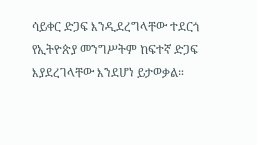ሳይቀር ድጋፍ እንዲደረግላቸው ተደርጎ የኢትዮጵያ መንግሥትም ከፍተኛ ድጋፍ እያደረገላቸው እንደሆነ ይታወቃል።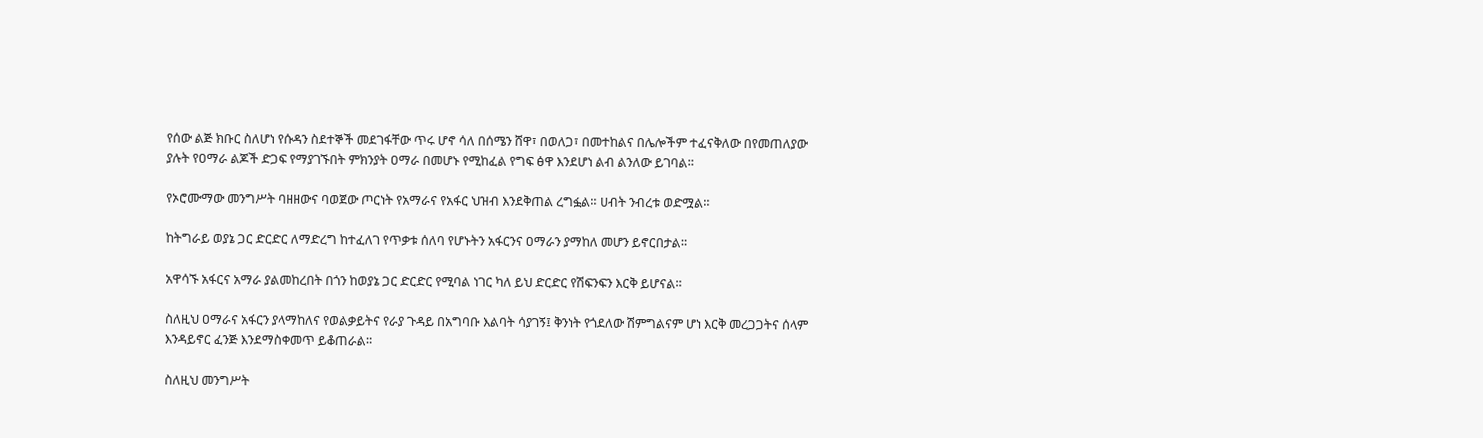የሰው ልጅ ክቡር ስለሆነ የሱዳን ስደተኞች መደገፋቸው ጥሩ ሆኖ ሳለ በሰሜን ሸዋ፣ በወለጋ፣ በመተከልና በሌሎችም ተፈናቅለው በየመጠለያው ያሉት የዐማራ ልጆች ድጋፍ የማያገኙበት ምክንያት ዐማራ በመሆኑ የሚከፈል የግፍ ፅዋ እንደሆነ ልብ ልንለው ይገባል።

የኦሮሙማው መንግሥት ባዘዘውና ባወጀው ጦርነት የአማራና የአፋር ህዝብ እንደቅጠል ረግፏል። ሀብት ንብረቱ ወድሟል።

ከትግራይ ወያኔ ጋር ድርድር ለማድረግ ከተፈለገ የጥቃቱ ሰለባ የሆኑትን አፋርንና ዐማራን ያማከለ መሆን ይኖርበታል።

አዋሳኙ አፋርና አማራ ያልመከረበት በጎን ከወያኔ ጋር ድርድር የሚባል ነገር ካለ ይህ ድርድር የሽፍንፍን እርቅ ይሆናል።

ስለዚህ ዐማራና አፋርን ያላማከለና የወልቃይትና የራያ ጉዳይ በአግባቡ እልባት ሳያገኝ፤ ቅንነት የጎደለው ሽምግልናም ሆነ እርቅ መረጋጋትና ሰላም እንዳይኖር ፈንጅ እንደማስቀመጥ ይቆጠራል።

ስለዚህ መንግሥት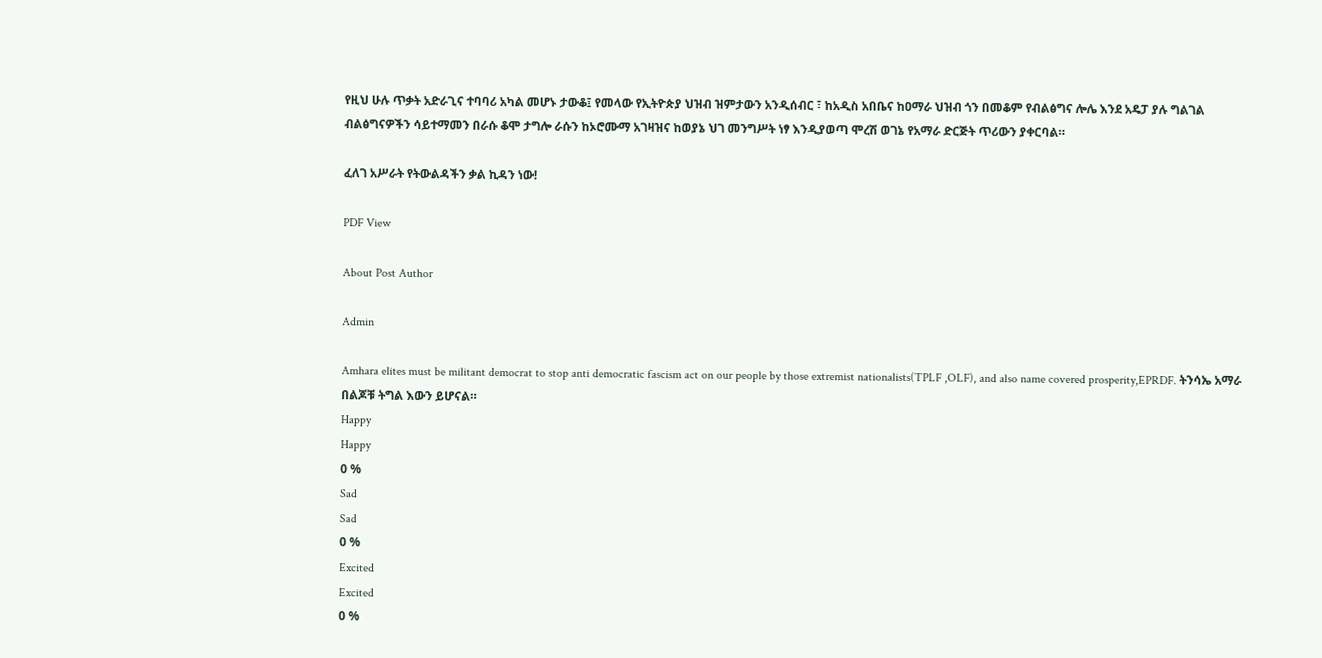የዚህ ሁሉ ጥቃት አድራጊና ተባባሪ አካል መሆኑ ታውቆ፤ የመላው የኢትዮጵያ ህዝብ ዝምታውን አንዲሰብር ፣ ከአዲስ አበቤና ከዐማራ ህዝብ ጎን በመቆም የብልፅግና ሎሌ እንደ አዴፓ ያሉ ግልገል ብልፅግናዎችን ሳይተማመን በራሱ ቆሞ ታግሎ ራሱን ከኦሮሙማ አገዛዝና ከወያኔ ህገ መንግሥት ነፃ እንዲያወጣ ሞረሽ ወገኔ የአማራ ድርጅት ጥሪውን ያቀርባል።

ፈለገ አሥራት የትውልዳችን ቃል ኪዳን ነው!

PDF View

About Post Author

Admin

Amhara elites must be militant democrat to stop anti democratic fascism act on our people by those extremist nationalists(TPLF ,OLF), and also name covered prosperity,EPRDF. ትንሳኤ አማራ በልጆቹ ትግል እውን ይሆናል።
Happy
Happy
0 %
Sad
Sad
0 %
Excited
Excited
0 %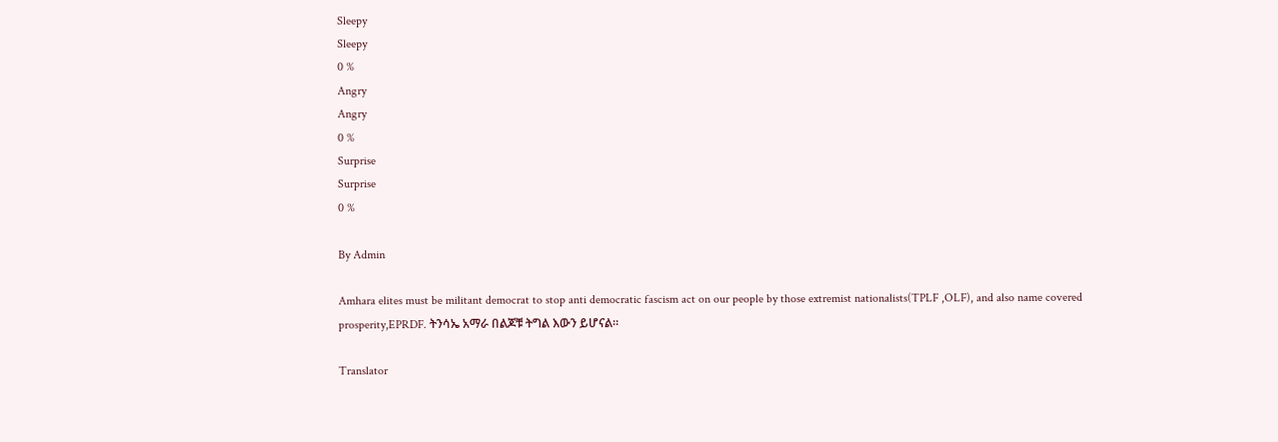Sleepy
Sleepy
0 %
Angry
Angry
0 %
Surprise
Surprise
0 %

By Admin

Amhara elites must be militant democrat to stop anti democratic fascism act on our people by those extremist nationalists(TPLF ,OLF), and also name covered prosperity,EPRDF. ትንሳኤ አማራ በልጆቹ ትግል እውን ይሆናል።

Translator